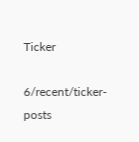Ticker

6/recent/ticker-posts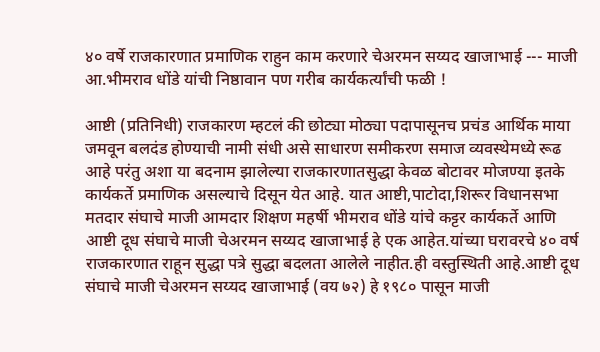४० वर्षे राजकारणात प्रमाणिक राहुन काम करणारे चेअरमन सय्यद खाजाभाई --- माजी आ.भीमराव धोंडे यांची निष्ठावान पण गरीब कार्यकर्त्यांची फळी !

आष्टी (प्रतिनिधी) राजकारण म्हटलं की छोट्या मोठ्या पदापासूनच प्रचंड आर्थिक माया जमवून बलदंड होण्याची नामी संधी असे साधारण समीकरण समाज व्यवस्थेमध्ये रूढ आहे परंतु अशा या बदनाम झालेल्या राजकारणातसुद्धा केवळ बोटावर मोजण्या इतके कार्यकर्ते प्रमाणिक असल्याचे दिसून येत आहे. यात आष्टी,पाटोदा,शिरूर विधानसभा मतदार संघाचे माजी आमदार शिक्षण महर्षी भीमराव धोंडे यांचे कट्टर कार्यकर्ते आणि आष्टी दूध संघाचे माजी चेअरमन सय्यद खाजाभाई हे एक आहेत.यांच्या घरावरचे ४० वर्ष राजकारणात राहून सुद्धा पत्रे सुद्धा बदलता आलेले नाहीत.ही वस्तुस्थिती आहे.आष्टी दूध संघाचे माजी चेअरमन सय्यद खाजाभाई (वय ७२) हे १९८० पासून माजी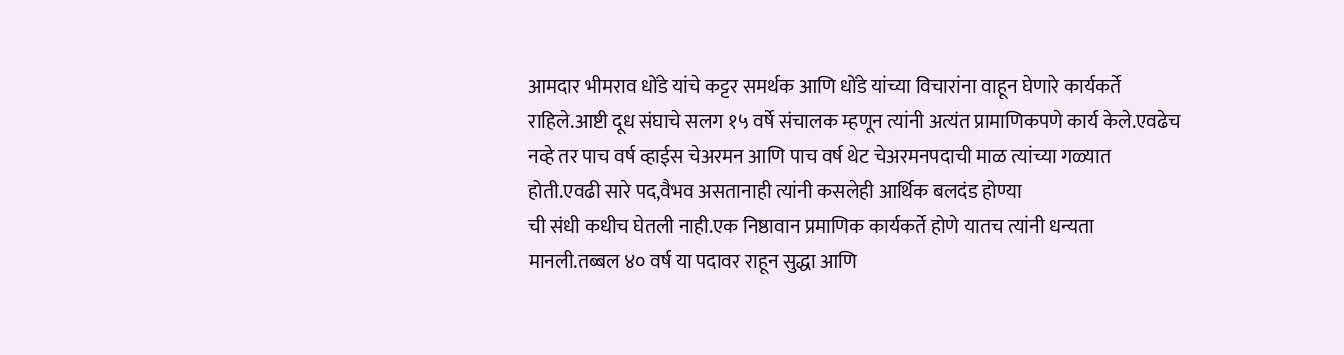आमदार भीमराव धोंडे यांचे कट्टर समर्थक आणि धोंडे यांच्या विचारांना वाहून घेणारे कार्यकर्ते राहिले.आष्टी दूध संघाचे सलग १५ वर्षे संचालक म्हणून त्यांनी अत्यंत प्रामाणिकपणे कार्य केले.एवढेच नव्हे तर पाच वर्ष व्हाईस चेअरमन आणि पाच वर्ष थेट चेअरमनपदाची माळ त्यांच्या गळ्यात होती.एवढी सारे पद,वैभव असतानाही त्यांनी कसलेही आर्थिक बलदंड होण्या
ची संधी कधीच घेतली नाही.एक निष्ठावान प्रमाणिक कार्यकर्ते होणे यातच त्यांनी धन्यता मानली.तब्बल ४० वर्ष या पदावर राहून सुद्धा आणि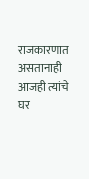राजकारणात असतानाही आजही त्यांचे घर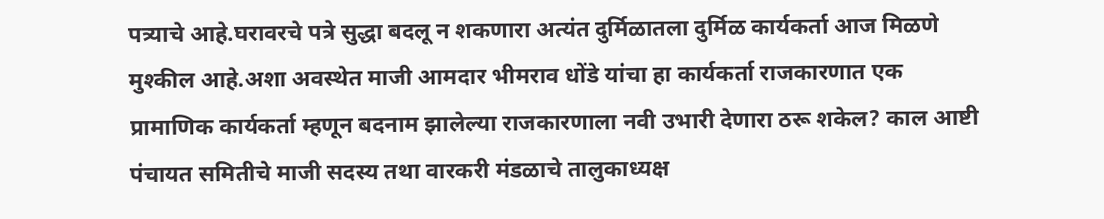पत्र्याचे आहे.घरावरचे पत्रे सुद्धा बदलू न शकणारा अत्यंत दुर्मिळातला दुर्मिळ कार्यकर्ता आज मिळणे मुश्कील आहे.अशा अवस्थेत माजी आमदार भीमराव धोंडे यांचा हा कार्यकर्ता राजकारणात एक प्रामाणिक कार्यकर्ता म्हणून बदनाम झालेल्या राजकारणाला नवी उभारी देणारा ठरू शकेल? काल आष्टी पंचायत समितीचे माजी सदस्य तथा वारकरी मंडळाचे तालुकाध्यक्ष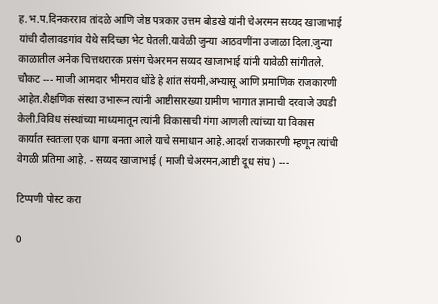ह.भ.प.दिनकरराव तांदळे आणि जेष्ठ पत्रकार उत्तम बोडखे यांनी चेअरमन सय्यद खाजाभाई यांची दौलावडगांव येथे सदिच्छा भेट घेतली.यावेळी जुन्या आठवणींना उजाळा दिला.जुन्या काळातील अनेक चित्तथरारक प्रसंग चेअरमन सय्यद खाजाभाई यांनी यावेळी सांगीतले. चौकट --- माजी आमदार भीमराव धोंडे हे शांत संयमी,अभ्यासू आणि प्रमाणिक राजकारणी आहेत.शैक्षणिक संस्था उभारून त्यांनी आष्टीसारख्या ग्रामीण भागात ज्ञानाची दरवाजे उघडी केली.विविध संस्थांच्या माध्यमातून त्यांनी विकासाची गंगा आणली त्यांच्या या विकास कार्यात स्वतःला एक धागा बनता आले याचे समाधान आहे.आदर्श राजकारणी म्हणून त्यांची वेगळी प्रतिमा आहे. - सय्यद खाजाभाई ( माजी चेअरमन,आष्टी दूध संघ ) ---

टिप्पणी पोस्ट करा

0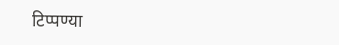टिप्पण्या